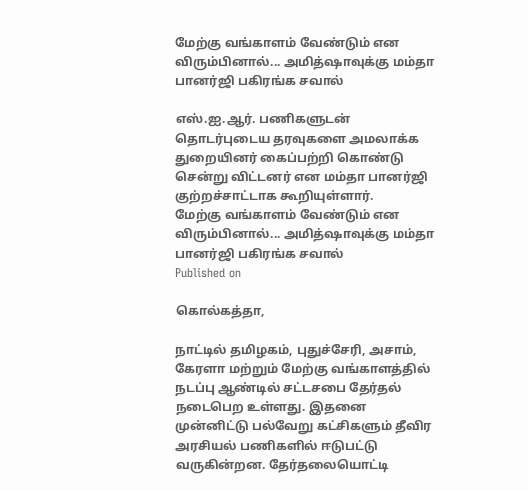மேற்கு வங்காளம் வேண்டும் என விரும்பினால்... அமித்ஷாவுக்கு மம்தா பானர்ஜி பகிரங்க சவால்

எஸ்.ஐ.ஆர். பணிகளுடன் தொடர்புடைய தரவுகளை அமலாக்க துறையினர் கைப்பற்றி கொண்டு சென்று விட்டனர் என மம்தா பானர்ஜி குற்றச்சாட்டாக கூறியுள்ளார்.
மேற்கு வங்காளம் வேண்டும் என விரும்பினால்... அமித்ஷாவுக்கு மம்தா பானர்ஜி பகிரங்க சவால்
Published on

கொல்கத்தா,

நாட்டில் தமிழகம், புதுச்சேரி, அசாம், கேரளா மற்றும் மேற்கு வங்காளத்தில் நடப்பு ஆண்டில் சட்டசபை தேர்தல் நடைபெற உள்ளது. இதனை முன்னிட்டு பல்வேறு கட்சிகளும் தீவிர அரசியல் பணிகளில் ஈடுபட்டு வருகின்றன. தேர்தலையொட்டி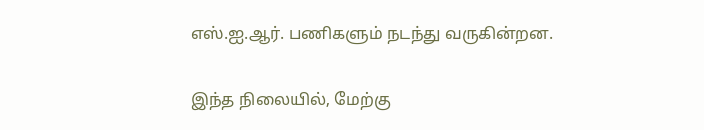எஸ்.ஐ.ஆர். பணிகளும் நடந்து வருகின்றன.

இந்த நிலையில், மேற்கு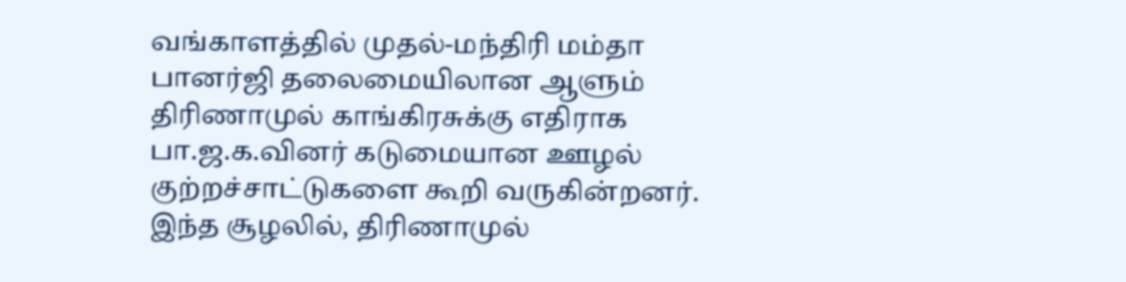வங்காளத்தில் முதல்-மந்திரி மம்தா பானர்ஜி தலைமையிலான ஆளும் திரிணாமுல் காங்கிரசுக்கு எதிராக பா.ஜ.க.வினர் கடுமையான ஊழல் குற்றச்சாட்டுகளை கூறி வருகின்றனர். இந்த சூழலில், திரிணாமுல்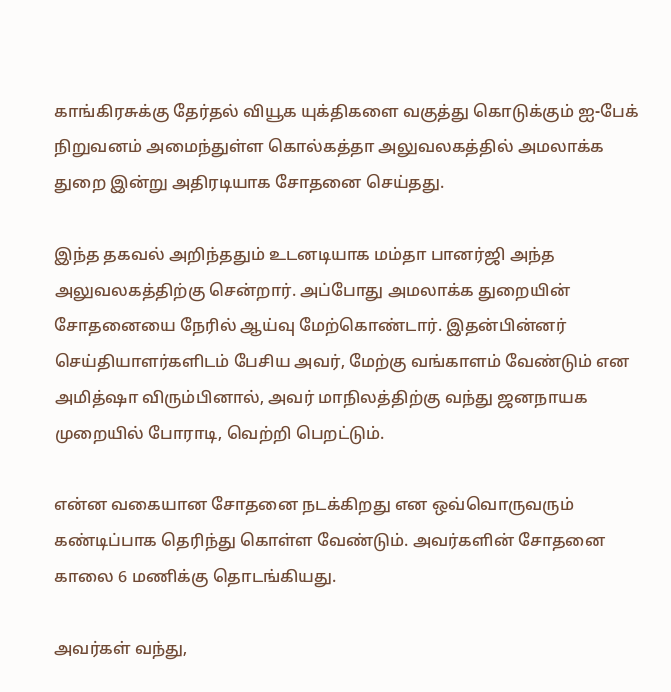காங்கிரசுக்கு தேர்தல் வியூக யுக்திகளை வகுத்து கொடுக்கும் ஐ-பேக் நிறுவனம் அமைந்துள்ள கொல்கத்தா அலுவலகத்தில் அமலாக்க துறை இன்று அதிரடியாக சோதனை செய்தது.

இந்த தகவல் அறிந்ததும் உடனடியாக மம்தா பானர்ஜி அந்த அலுவலகத்திற்கு சென்றார். அப்போது அமலாக்க துறையின் சோதனையை நேரில் ஆய்வு மேற்கொண்டார். இதன்பின்னர் செய்தியாளர்களிடம் பேசிய அவர், மேற்கு வங்காளம் வேண்டும் என அமித்ஷா விரும்பினால், அவர் மாநிலத்திற்கு வந்து ஜனநாயக முறையில் போராடி, வெற்றி பெறட்டும்.

என்ன வகையான சோதனை நடக்கிறது என ஒவ்வொருவரும் கண்டிப்பாக தெரிந்து கொள்ள வேண்டும். அவர்களின் சோதனை காலை 6 மணிக்கு தொடங்கியது.

அவர்கள் வந்து,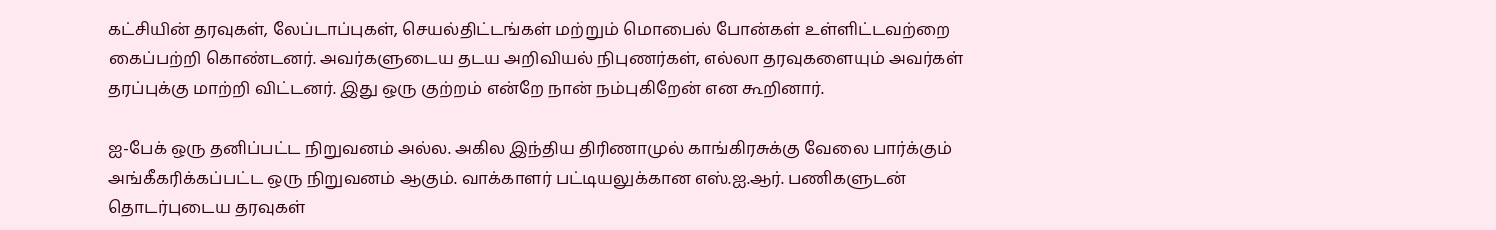கட்சியின் தரவுகள், லேப்டாப்புகள், செயல்திட்டங்கள் மற்றும் மொபைல் போன்கள் உள்ளிட்டவற்றை கைப்பற்றி கொண்டனர். அவர்களுடைய தடய அறிவியல் நிபுணர்கள், எல்லா தரவுகளையும் அவர்கள் தரப்புக்கு மாற்றி விட்டனர். இது ஒரு குற்றம் என்றே நான் நம்புகிறேன் என கூறினார்.

ஐ-பேக் ஒரு தனிப்பட்ட நிறுவனம் அல்ல. அகில இந்திய திரிணாமுல் காங்கிரசுக்கு வேலை பார்க்கும் அங்கீகரிக்கப்பட்ட ஒரு நிறுவனம் ஆகும். வாக்காளர் பட்டியலுக்கான எஸ்.ஐ.ஆர். பணிகளுடன் தொடர்புடைய தரவுகள்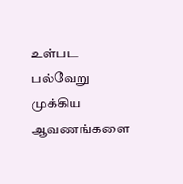உள்பட பல்வேறு முக்கிய ஆவணங்களை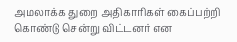அமலாக்க துறை அதிகாரிகள் கைப்பற்றி கொண்டு சென்று விட்டனர் என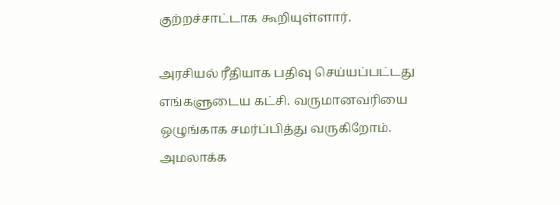குற்றச்சாட்டாக கூறியுள்ளார்.

அரசியல் ரீதியாக பதிவு செய்யப்பட்டது எங்களுடைய கட்சி. வருமானவரியை ஒழுங்காக சமர்ப்பித்து வருகிறோம். அமலாக்க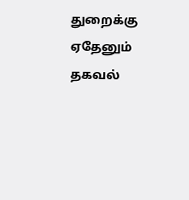துறைக்கு ஏதேனும் தகவல்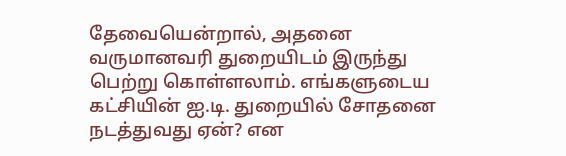தேவையென்றால், அதனை வருமானவரி துறையிடம் இருந்து பெற்று கொள்ளலாம். எங்களுடைய கட்சியின் ஐ.டி. துறையில் சோதனை நடத்துவது ஏன்? என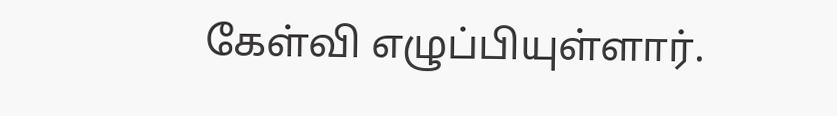கேள்வி எழுப்பியுள்ளார்.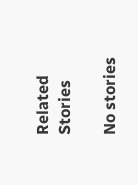Related Stories

No stories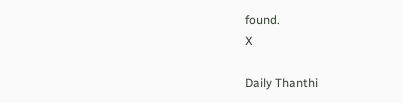found.
X

Daily Thanthi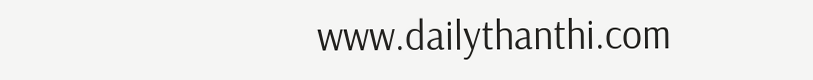www.dailythanthi.com